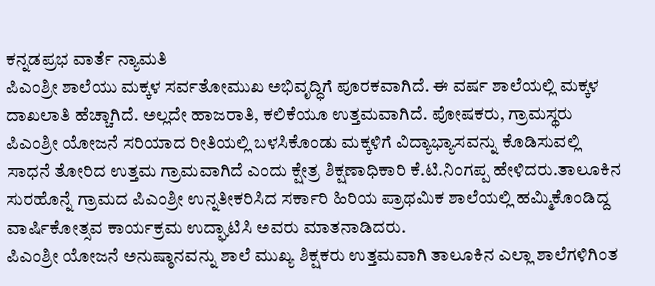ಕನ್ನಡಪ್ರಭ ವಾರ್ತೆ ನ್ಯಾಮತಿ
ಪಿಎಂಶ್ರೀ ಶಾಲೆಯು ಮಕ್ಕಳ ಸರ್ವತೋಮುಖ ಅಭಿವೃದ್ಧಿಗೆ ಪೂರಕವಾಗಿದೆ. ಈ ವರ್ಷ ಶಾಲೆಯಲ್ಲಿ ಮಕ್ಕಳ ದಾಖಲಾತಿ ಹೆಚ್ಚಾಗಿದೆ. ಅಲ್ಲದೇ ಹಾಜರಾತಿ, ಕಲಿಕೆಯೂ ಉತ್ತಮವಾಗಿದೆ. ಪೋಷಕರು, ಗ್ರಾಮಸ್ಥರು ಪಿಎಂಶ್ರೀ ಯೋಜನೆ ಸರಿಯಾದ ರೀತಿಯಲ್ಲಿ ಬಳಸಿಕೊಂಡು ಮಕ್ಕಳಿಗೆ ವಿದ್ಯಾಭ್ಯಾಸವನ್ನು ಕೊಡಿಸುವಲ್ಲಿ ಸಾಧನೆ ತೋರಿದ ಉತ್ತಮ ಗ್ರಾಮವಾಗಿದೆ ಎಂದು ಕ್ಷೇತ್ರ ಶಿಕ್ಷಣಾಧಿಕಾರಿ ಕೆ.ಟಿ.ನಿಂಗಪ್ಪ ಹೇಳಿದರು.ತಾಲೂಕಿನ ಸುರಹೊನ್ನೆ ಗ್ರಾಮದ ಪಿಎಂಶ್ರೀ ಉನ್ನತೀಕರಿಸಿದ ಸರ್ಕಾರಿ ಹಿರಿಯ ಪ್ರಾಥಮಿಕ ಶಾಲೆಯಲ್ಲಿ ಹಮ್ಮಿಕೊಂಡಿದ್ದ ವಾರ್ಷಿಕೋತ್ಸವ ಕಾರ್ಯಕ್ರಮ ಉದ್ಘಾಟಿಸಿ ಅವರು ಮಾತನಾಡಿದರು.
ಪಿಎಂಶ್ರೀ ಯೋಜನೆ ಅನುಷ್ಠಾನವನ್ನು ಶಾಲೆ ಮುಖ್ಯ ಶಿಕ್ಷಕರು ಉತ್ತಮವಾಗಿ ತಾಲೂಕಿನ ಎಲ್ಲಾ ಶಾಲೆಗಳಿಗಿಂತ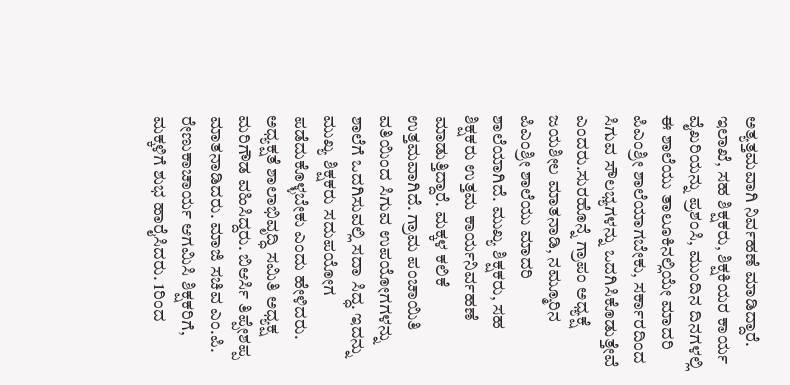ಅತ್ಯತ್ತಮವಾಗಿ ನಿರ್ವಹಣೆ ಮಾಡಿದ್ದಾರೆ. ಇಲಾಖೆ, ಸಹ ಶಿಕ್ಷಕರು, ಶಿಕ್ಷಕಿಯರ ಕಾರ್ಯ ವೈಖರಿಯನ್ನು ಪ್ರಶಂಸಿ, ಮುಂದಿನ ದಿನಗಳಲ್ಲಿ ಈ ಶಾಲೆಯು ತಾಲೂಕಿನಲ್ಲಿಯೇ ಮಾದರಿ ಪಿಎಂಶ್ರೀ ಶಾಲೆಯಾಗಬೇಕು, ಸರ್ಕಾರದಿಂದ ಸಿಗುವ ಸೌಲಭ್ಯಗಳನ್ನು ಒದಗಿಸಿಕೊಡುತ್ತೇವೆ ಎಂದರು.ಸುರಹೊನ್ನೆ ಗ್ರಾಪಂ ಅಧ್ಯಕ್ಷೆ ಜಯಶೀಲ ಮಾತನಾಡಿ, ನಮ್ಮೂರಿನ ಪಿಎಂಶ್ರೀ ಶಾಲೆಯು ಮಾದರಿ ಶಾಲೆಯಾಗಿದೆ. ಮುಖ್ಯ ಶಿಕ್ಷಕರು, ಸಹ ಶಿಕ್ಷಕರು ಉತ್ತಮ ಕಾರ್ಯನಿರ್ವಹಣೆ ಮಾಡುತ್ತಿದ್ದಾರೆ. ಮಕ್ಕಳ ಕಲಿಕೆ ಉತ್ತಮವಾಗಿದೆ. ಗ್ರಾಮ ಪಂಚಾಯಿತಿ ವತಿಯಿಂದ ಸಿಗುವ ಉಪಯೋಗಗಳನ್ನು ಶಾಲೆಗೆ ಒದಗಿಸುವಲ್ಲಿ ಸದಾ ಸಿದ್ಧ. ಇದನ್ನು ಮುಖ್ಯ ಶಿಕ್ಷಕರು ಸದುಪಯೋಗ ಪಡೆದುಕೊಳ್ಳಬೇಕು ಎಂದು ಹೇಳಿದರು.
ಅಧ್ಯಕ್ಷತೆ ಶಾಲಾಭಿವೃದ್ಧಿ ಸಮಿತಿ ಅಧ್ಯಕ್ಷ ಮರಿಗೌಡ ವಹಿಸಿದ್ದರು. ಬಿಆರ್ಸಿ ತಿಪ್ಪೇಶಪ್ಪ ಮಾತನಾಡಿದರು. ಮಾಜಿ ಸಚಿವ ಎಂ.ಪಿ. ರೇಣುಕಾಚಾರ್ಯ ಆಗಮಿಸಿ ಶಿಕ್ಷಕರಿಗೆ, ಮಕ್ಕಳಿಗೆ ಶುಭ ಹಾರೈಸಿದರು. 1ರಿಂದ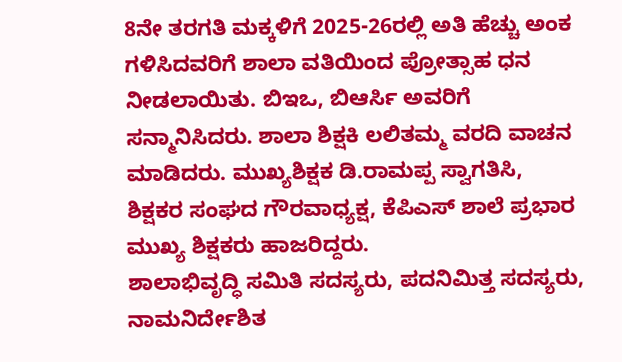8ನೇ ತರಗತಿ ಮಕ್ಕಳಿಗೆ 2025-26ರಲ್ಲಿ ಅತಿ ಹೆಚ್ಚು ಅಂಕ ಗಳಿಸಿದವರಿಗೆ ಶಾಲಾ ವತಿಯಿಂದ ಪ್ರೋತ್ಸಾಹ ಧನ ನೀಡಲಾಯಿತು. ಬಿಇಒ, ಬಿಆರ್ಸಿ ಅವರಿಗೆ ಸನ್ಮಾನಿಸಿದರು. ಶಾಲಾ ಶಿಕ್ಷಕಿ ಲಲಿತಮ್ಮ ವರದಿ ವಾಚನ ಮಾಡಿದರು. ಮುಖ್ಯಶಿಕ್ಷಕ ಡಿ.ರಾಮಪ್ಪ ಸ್ವಾಗತಿಸಿ, ಶಿಕ್ಷಕರ ಸಂಘದ ಗೌರವಾಧ್ಯಕ್ಷ, ಕೆಪಿಎಸ್ ಶಾಲೆ ಪ್ರಭಾರ ಮುಖ್ಯ ಶಿಕ್ಷಕರು ಹಾಜರಿದ್ದರು.
ಶಾಲಾಭಿವೃದ್ಧಿ ಸಮಿತಿ ಸದಸ್ಯರು, ಪದನಿಮಿತ್ತ ಸದಸ್ಯರು, ನಾಮನಿರ್ದೇಶಿತ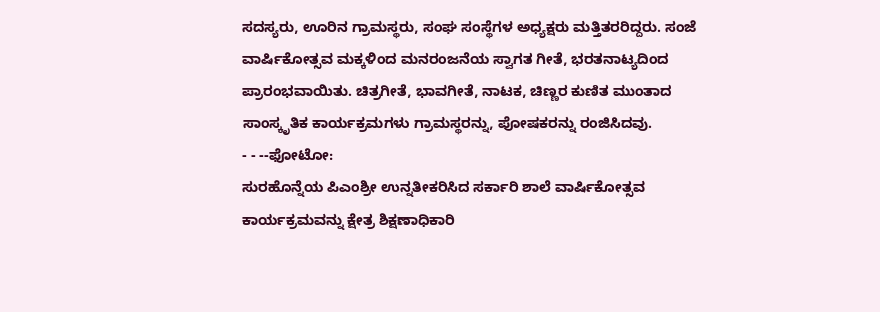ಸದಸ್ಯರು, ಊರಿನ ಗ್ರಾಮಸ್ಥರು, ಸಂಘ ಸಂಸ್ಥೆಗಳ ಅಧ್ಯಕ್ಷರು ಮತ್ತಿತರರಿದ್ದರು. ಸಂಜೆ ವಾರ್ಷಿಕೋತ್ಸವ ಮಕ್ಕಳಿಂದ ಮನರಂಜನೆಯ ಸ್ವಾಗತ ಗೀತೆ, ಭರತನಾಟ್ಯದಿಂದ ಪ್ರಾರಂಭವಾಯಿತು. ಚಿತ್ರಗೀತೆ, ಭಾವಗೀತೆ, ನಾಟಕ, ಚಿಣ್ಣರ ಕುಣಿತ ಮುಂತಾದ ಸಾಂಸ್ಕೃತಿಕ ಕಾರ್ಯಕ್ರಮಗಳು ಗ್ರಾಮಸ್ಥರನ್ನು, ಪೋಷಕರನ್ನು ರಂಜಿಸಿದವು.
- - --ಫೋಟೋ:
ಸುರಹೊನ್ನೆಯ ಪಿಎಂಶ್ರೀ ಉನ್ನತೀಕರಿಸಿದ ಸರ್ಕಾರಿ ಶಾಲೆ ವಾರ್ಷಿಕೋತ್ಸವ ಕಾರ್ಯಕ್ರಮವನ್ನು ಕ್ಷೇತ್ರ ಶಿಕ್ಷಣಾಧಿಕಾರಿ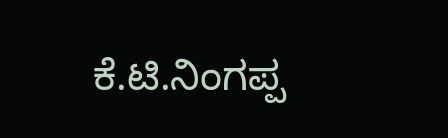ಕೆ.ಟಿ.ನಿಂಗಪ್ಪ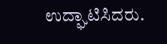ಉದ್ಘಾಟಿಸಿದರು.